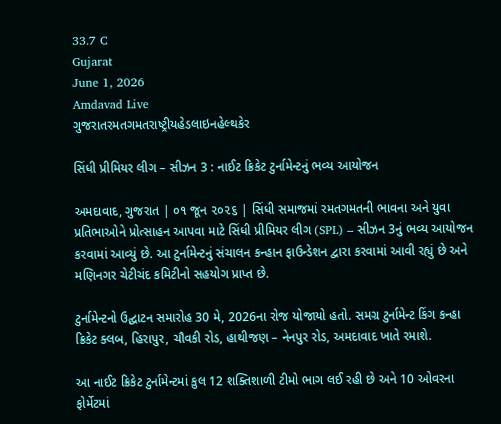33.7 C
Gujarat
June 1, 2026
Amdavad Live
ગુજરાતરમતગમતરાષ્ટ્રીયહેડલાઇનહેલ્થકેર

સિંધી પ્રીમિયર લીગ – સીઝન 3 : નાઈટ ક્રિકેટ ટુર્નામેન્ટનું ભવ્ય આયોજન

અમદાવાદ, ગુજરાત | ૦૧ જૂન ૨૦૨૬ | સિંધી સમાજમાં રમતગમતની ભાવના અને યુવા પ્રતિભાઓને પ્રોત્સાહન આપવા માટે સિંધી પ્રીમિયર લીગ (SPL) – સીઝન 3નું ભવ્ય આયોજન કરવામાં આવ્યું છે. આ ટુર્નામેન્ટનું સંચાલન કન્હાન ફાઉન્ડેશન દ્વારા કરવામાં આવી રહ્યું છે અને મણિનગર ચેટીચંદ કમિટીનો સહયોગ પ્રાપ્ત છે.

ટુર્નામેન્ટનો ઉદ્ઘાટન સમારોહ 30 મે, 2026ના રોજ યોજાયો હતો. સમગ્ર ટુર્નામેન્ટ કિંગ કન્હા ક્રિકેટ ક્લબ, હિરાપુર, ચૌવકી રોડ, હાથીજણ – નેનપુર રોડ, અમદાવાદ ખાતે રમાશે.

આ નાઈટ ક્રિકેટ ટુર્નામેન્ટમાં કુલ 12 શક્તિશાળી ટીમો ભાગ લઈ રહી છે અને 10 ઓવરના ફોર્મેટમાં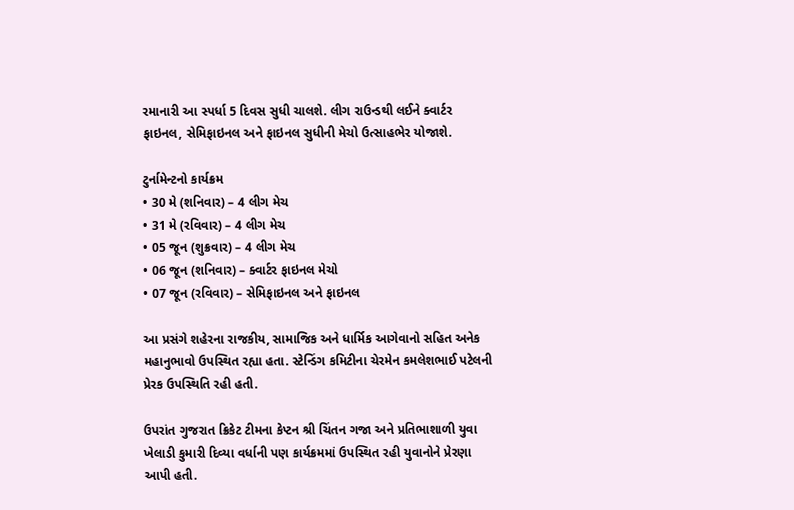રમાનારી આ સ્પર્ધા 5 દિવસ સુધી ચાલશે. લીગ રાઉન્ડથી લઈને ક્વાર્ટર ફાઇનલ, સેમિફાઇનલ અને ફાઇનલ સુધીની મેચો ઉત્સાહભેર યોજાશે.

ટુર્નામેન્ટનો કાર્યક્રમ
• 30 મે (શનિવાર) – 4 લીગ મેચ
• 31 મે (રવિવાર) – 4 લીગ મેચ
• 05 જૂન (શુક્રવાર) – 4 લીગ મેચ
• 06 જૂન (શનિવાર) – ક્વાર્ટર ફાઇનલ મેચો
• 07 જૂન (રવિવાર) – સેમિફાઇનલ અને ફાઇનલ

આ પ્રસંગે શહેરના રાજકીય, સામાજિક અને ધાર્મિક આગેવાનો સહિત અનેક મહાનુભાવો ઉપસ્થિત રહ્યા હતા. સ્ટેન્ડિંગ કમિટીના ચેરમેન કમલેશભાઈ પટેલની પ્રેરક ઉપસ્થિતિ રહી હતી.

ઉપરાંત ગુજરાત ક્રિકેટ ટીમના કેપ્ટન શ્રી ચિંતન ગજા અને પ્રતિભાશાળી યુવા ખેલાડી કુમારી દિવ્યા વર્ધાની પણ કાર્યક્રમમાં ઉપસ્થિત રહી યુવાનોને પ્રેરણા આપી હતી.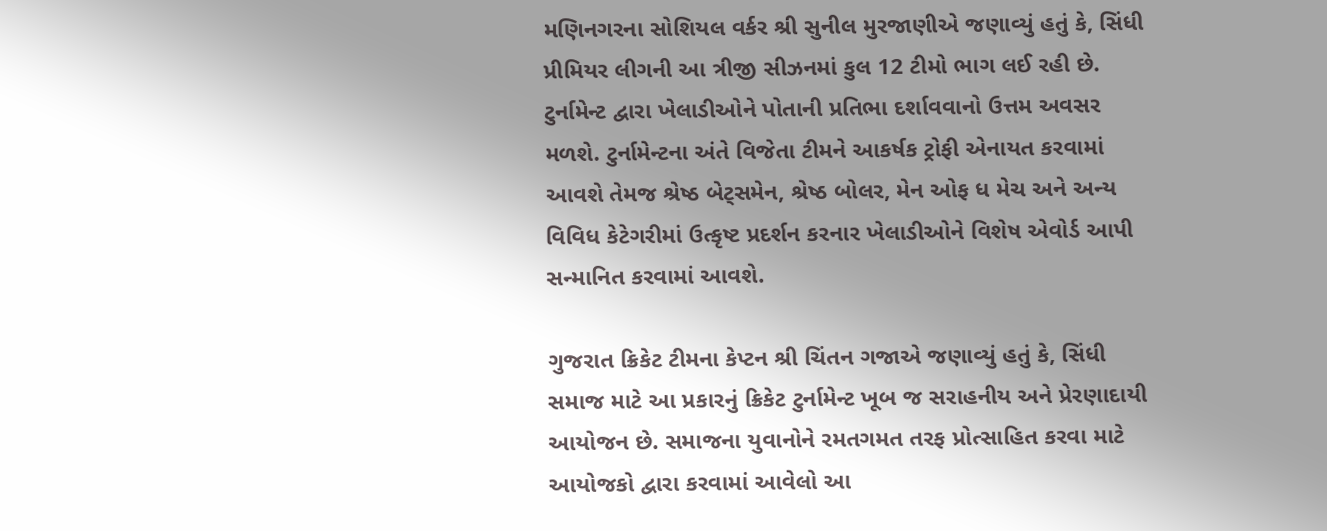મણિનગરના સોશિયલ વર્કર શ્રી સુનીલ મુરજાણીએ જણાવ્યું હતું કે, સિંધી પ્રીમિયર લીગની આ ત્રીજી સીઝનમાં કુલ 12 ટીમો ભાગ લઈ રહી છે. ટુર્નામેન્ટ દ્વારા ખેલાડીઓને પોતાની પ્રતિભા દર્શાવવાનો ઉત્તમ અવસર મળશે. ટુર્નામેન્ટના અંતે વિજેતા ટીમને આકર્ષક ટ્રોફી એનાયત કરવામાં આવશે તેમજ શ્રેષ્ઠ બેટ્સમેન, શ્રેષ્ઠ બોલર, મેન ઓફ ધ મેચ અને અન્ય વિવિધ કેટેગરીમાં ઉત્કૃષ્ટ પ્રદર્શન કરનાર ખેલાડીઓને વિશેષ એવોર્ડ આપી સન્માનિત કરવામાં આવશે.

ગુજરાત ક્રિકેટ ટીમના કેપ્ટન શ્રી ચિંતન ગજાએ જણાવ્યું હતું કે, સિંધી સમાજ માટે આ પ્રકારનું ક્રિકેટ ટુર્નામેન્ટ ખૂબ જ સરાહનીય અને પ્રેરણાદાયી આયોજન છે. સમાજના યુવાનોને રમતગમત તરફ પ્રોત્સાહિત કરવા માટે આયોજકો દ્વારા કરવામાં આવેલો આ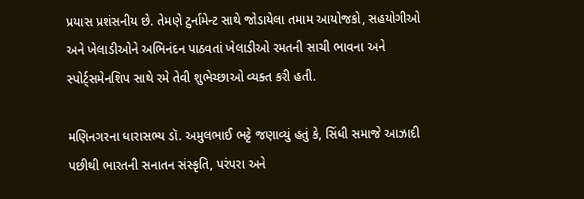પ્રયાસ પ્રશંસનીય છે. તેમણે ટુર્નામેન્ટ સાથે જોડાયેલા તમામ આયોજકો, સહયોગીઓ અને ખેલાડીઓને અભિનંદન પાઠવતાં ખેલાડીઓ રમતની સાચી ભાવના અને સ્પોર્ટ્સમેનશિપ સાથે રમે તેવી શુભેચ્છાઓ વ્યક્ત કરી હતી.

મણિનગરના ધારાસભ્ય ડૉ. અમુલભાઈ ભટ્ટે જણાવ્યું હતું કે, સિંધી સમાજે આઝાદી પછીથી ભારતની સનાતન સંસ્કૃતિ, પરંપરા અને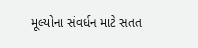મૂલ્યોના સંવર્ધન માટે સતત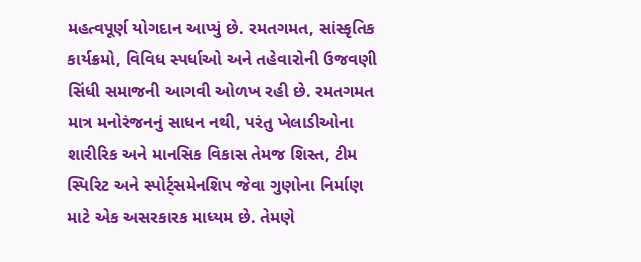મહત્વપૂર્ણ યોગદાન આપ્યું છે. રમતગમત, સાંસ્કૃતિક કાર્યક્રમો, વિવિધ સ્પર્ધાઓ અને તહેવારોની ઉજવણી સિંધી સમાજની આગવી ઓળખ રહી છે. રમતગમત માત્ર મનોરંજનનું સાધન નથી, પરંતુ ખેલાડીઓના શારીરિક અને માનસિક વિકાસ તેમજ શિસ્ત, ટીમ સ્પિરિટ અને સ્પોર્ટ્સમેનશિપ જેવા ગુણોના નિર્માણ માટે એક અસરકારક માધ્યમ છે. તેમણે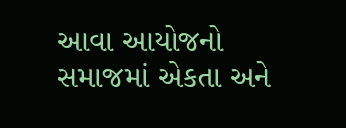આવા આયોજનો સમાજમાં એકતા અને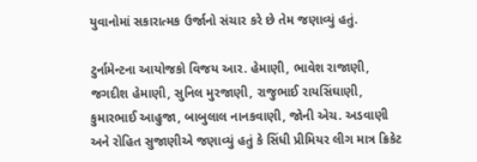યુવાનોમાં સકારાત્મક ઉર્જાનો સંચાર કરે છે તેમ જણાવ્યું હતું.

ટુર્નામેન્ટના આયોજકો વિજય આર. હેમાણી, ભાવેશ રાજાણી, જગદીશ હેમાણી, સુનિલ મુરજાણી, રાજુભાઈ રાયસિંઘાણી, કુમારભાઈ આહુજા, બાબુલાલ નાનકવાણી, જોની એચ. અડવાણી અને રોહિત સુજાણીએ જણાવ્યું હતું કે સિંધી પ્રીમિયર લીગ માત્ર ક્રિકેટ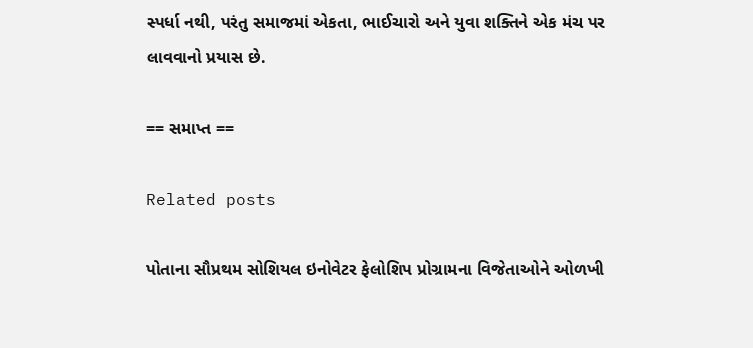સ્પર્ધા નથી, પરંતુ સમાજમાં એકતા, ભાઈચારો અને યુવા શક્તિને એક મંચ પર લાવવાનો પ્રયાસ છે.

== સમાપ્ત ==

Related posts

પોતાના સૌપ્રથમ સોશિયલ ઇનોવેટર ફેલોશિપ પ્રોગ્રામના વિજેતાઓને ઓળખી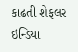કાઢતી શેફલર ઇન્ડિયા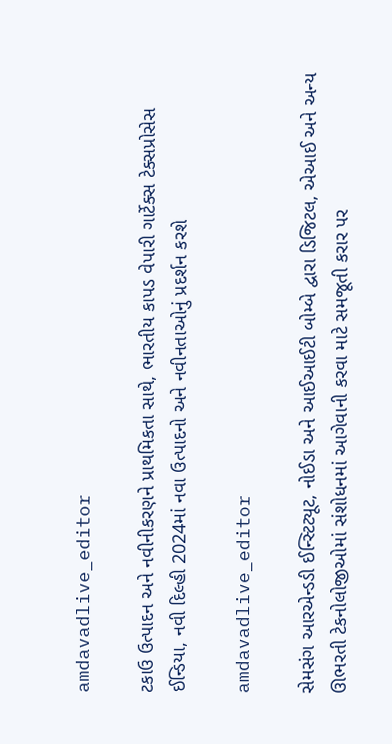amdavadlive_editor

ટકાઉ ઉત્પાદન અને નવીનીકરણને પ્રાથમિકતા સાથે, ભારતીય કાપડ વેપારી ગાર્ટેક્સ ટેક્સપ્રોસેસ ઈન્ડિયા, નવી દિલ્હી 2024માં નવા ઉત્પાદનો અને નવીનતાઓનું પ્રદર્શન કરશે

amdavadlive_editor

સેમસંગ આરએન્ડડી ઈન્સ્ટિટ્યૂટ, નોઈડા અને આઈઆઈટી બોમ્બે દ્વારા ડિજિટલ, એઆઈ અને અન્ય ઊભરતી ટેકનોલોજીઓમાં સંશોધનમાં આગેવાની કરવા માટે સમજૂતી કરાર પર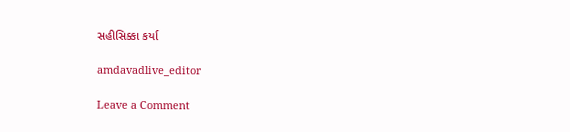સહીસિક્કા કર્યા

amdavadlive_editor

Leave a Comment